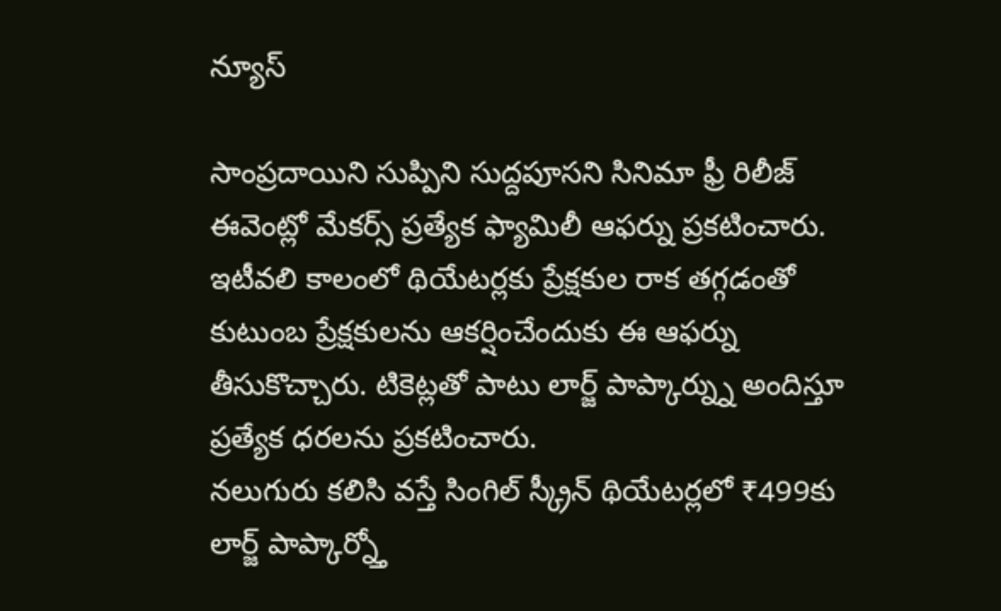న్యూస్

సాంప్రదాయిని సుప్పిని సుద్దపూసని సినిమా ఫ్రీ రిలీజ్ ఈవెంట్లో మేకర్స్ ప్రత్యేక ఫ్యామిలీ ఆఫర్ను ప్రకటించారు. ఇటీవలి కాలంలో థియేటర్లకు ప్రేక్షకుల రాక తగ్గడంతో కుటుంబ ప్రేక్షకులను ఆకర్షించేందుకు ఈ ఆఫర్ను తీసుకొచ్చారు. టికెట్లతో పాటు లార్జ్ పాప్కార్న్ను అందిస్తూ ప్రత్యేక ధరలను ప్రకటించారు.
నలుగురు కలిసి వస్తే సింగిల్ స్క్రీన్ థియేటర్లలో ₹499కు లార్జ్ పాప్కార్న్తో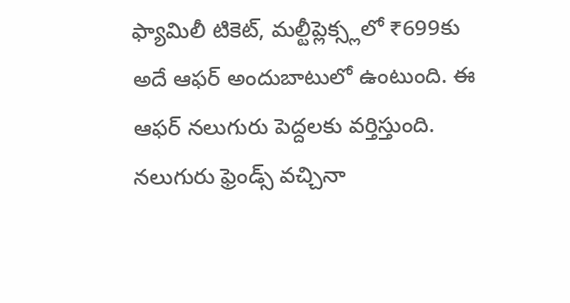ఫ్యామిలీ టికెట్, మల్టీప్లెక్స్లలో ₹699కు అదే ఆఫర్ అందుబాటులో ఉంటుంది. ఈ ఆఫర్ నలుగురు పెద్దలకు వర్తిస్తుంది. నలుగురు ఫ్రెండ్స్ వచ్చినా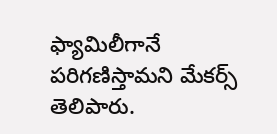ఫ్యామిలీగానే పరిగణిస్తామని మేకర్స్ తెలిపారు.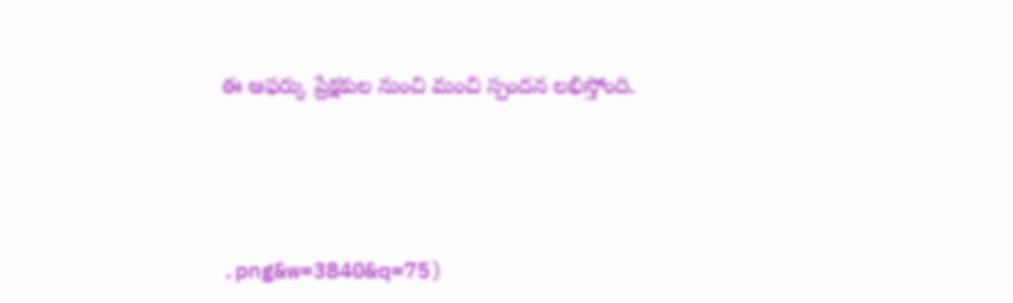ఈ ఆఫర్కు ప్రేక్షకుల నుంచి మంచి స్పందన లభిస్తోంది.




.png&w=3840&q=75)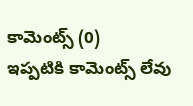కామెంట్స్ (0)
ఇప్పటికి కామెంట్స్ లేవు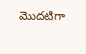మొదటిగా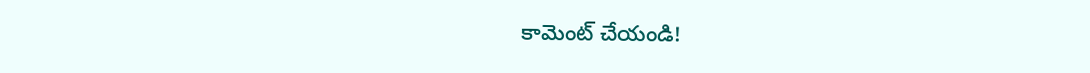కామెంట్ చేయండి!